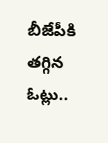బీజేపీకి తగ్గిన ఓట్లు..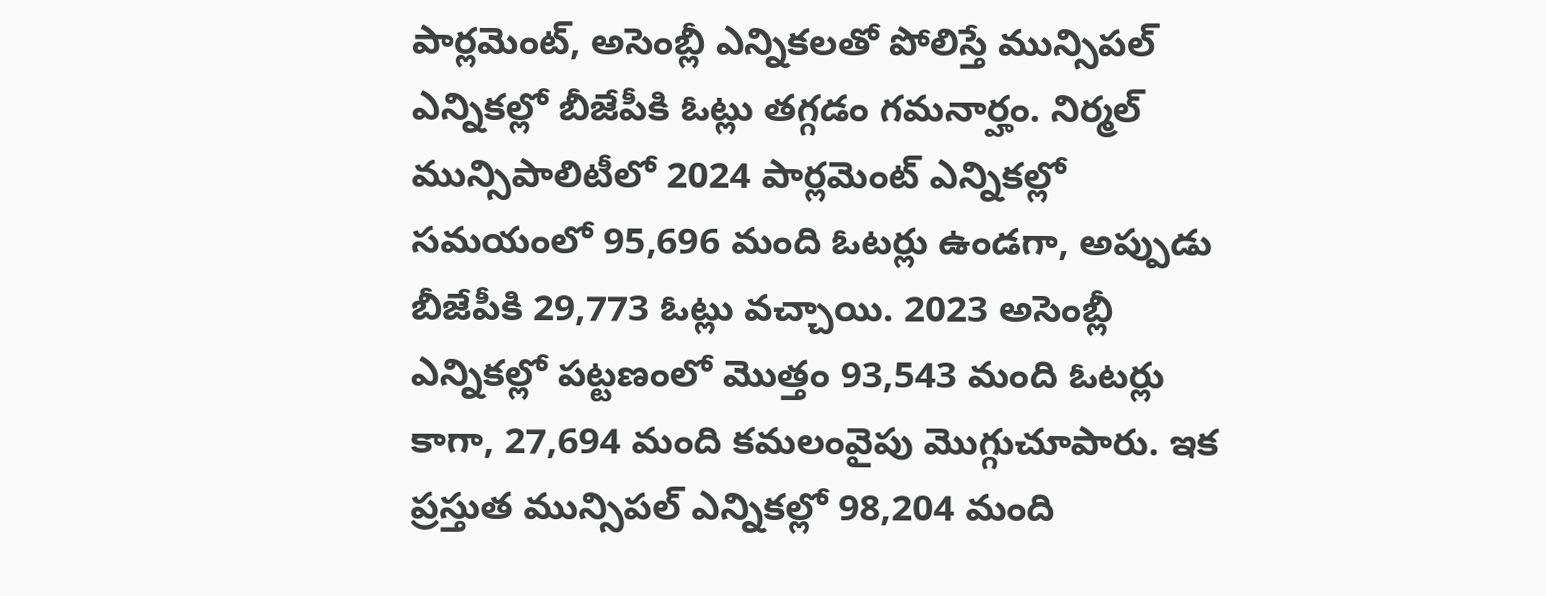పార్లమెంట్, అసెంబ్లీ ఎన్నికలతో పోలిస్తే మున్సిపల్ ఎన్నికల్లో బీజేపీకి ఓట్లు తగ్గడం గమనార్హం. నిర్మల్ మున్సిపాలిటీలో 2024 పార్లమెంట్ ఎన్నికల్లో సమయంలో 95,696 మంది ఓటర్లు ఉండగా, అప్పుడు బీజేపీకి 29,773 ఓట్లు వచ్చాయి. 2023 అసెంబ్లీ ఎన్నికల్లో పట్టణంలో మొత్తం 93,543 మంది ఓటర్లు కాగా, 27,694 మంది కమలంవైపు మొగ్గుచూపారు. ఇక ప్రస్తుత మున్సిపల్ ఎన్నికల్లో 98,204 మంది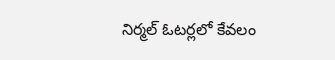నిర్మల్ ఓటర్లలో కేవలం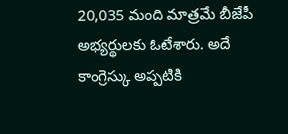20,035 మంది మాత్రమే బీజేపీ అభ్యర్థులకు ఓటేశారు. అదే కాంగ్రెస్కు అప్పటికి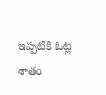ఇప్పటికి ఓట్ల శాతం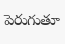పెరుగుతూ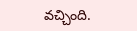వచ్చింది.